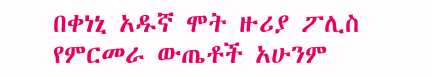በቀነኒ አዱኛ ሞት ዙሪያ ፖሊስ የምርመራ ውጤቶች አሁንም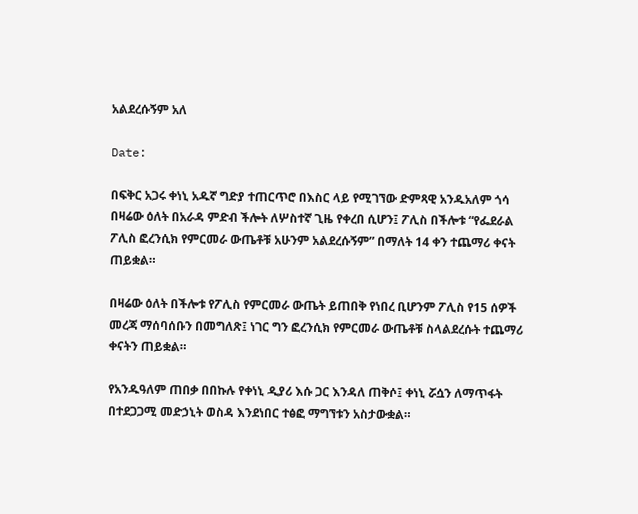አልደረሱኝም አለ

Date:

በፍቅር አጋሩ ቀነኒ አዱኛ ግድያ ተጠርጥሮ በእስር ላይ የሚገኘው ድምጻዊ አንዱአለም ጎሳ በዛሬው ዕለት በአራዳ ምድብ ችሎት ለሦስተኛ ጊዜ የቀረበ ሲሆን፤ ፖሊስ በችሎቱ “የፌደራል ፖሊስ ፎረንሲክ የምርመራ ውጤቶቹ አሁንም አልደረሱኝም” በማለት 14 ቀን ተጨማሪ ቀናት ጠይቋል።

በዛሬው ዕለት በችሎቱ የፖሊስ የምርመራ ውጤት ይጠበቅ የነበረ ቢሆንም ፖሊስ የ15 ሰዎች መረጃ ማሰባሰቡን በመግለጽ፤ ነገር ግን ፎረንሲክ የምርመራ ውጤቶቹ ስላልደረሱት ተጨማሪ ቀናትን ጠይቋል።

የአንዱዓለም ጠበቃ በበኩሉ የቀነኒ ዲያሪ እሱ ጋር እንዳለ ጠቅሶ፤ ቀነኒ ሯሷን ለማጥፋት በተደጋጋሚ መድኃኒት ወስዳ እንደነበር ተፅፎ ማግኘቱን አስታውቋል።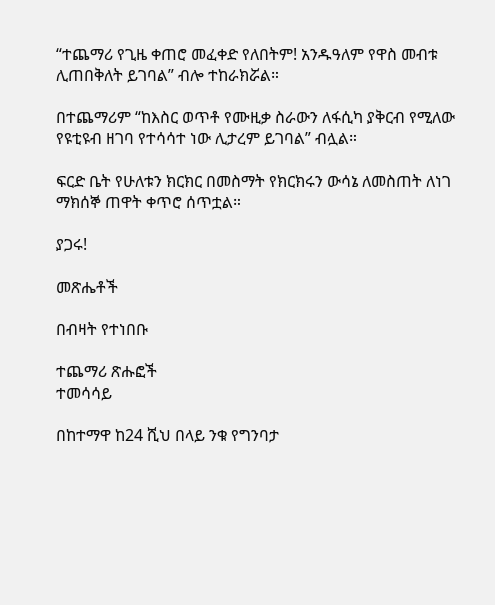“ተጨማሪ የጊዜ ቀጠሮ መፈቀድ የለበትም! አንዱዓለም የዋስ መብቱ ሊጠበቅለት ይገባል” ብሎ ተከራክሯል።

በተጨማሪም “ከእስር ወጥቶ የሙዚቃ ስራውን ለፋሲካ ያቅርብ የሚለው የዩቲዩብ ዘገባ የተሳሳተ ነው ሊታረም ይገባል” ብሏል።

ፍርድ ቤት የሁለቱን ክርክር በመስማት የክርክሩን ውሳኔ ለመስጠት ለነገ ማክሰኞ ጠዋት ቀጥሮ ሰጥቷል።

ያጋሩ!

መጽሔቶች

በብዛት የተነበቡ

ተጨማሪ ጽሑፎች
ተመሳሳይ

በከተማዋ ከ24 ሺህ በላይ ንቁ የግንባታ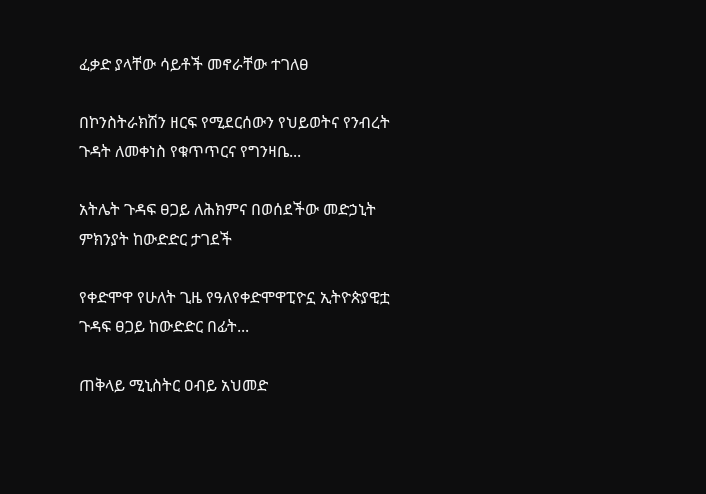ፈቃድ ያላቸው ሳይቶች መኖራቸው ተገለፀ

በኮንስትራክሽን ዘርፍ የሚደርሰውን የህይወትና የንብረት ጉዳት ለመቀነስ የቁጥጥርና የግንዛቤ...

አትሌት ጉዳፍ ፀጋይ ለሕክምና በወሰደችው መድኃኒት ምክንያት ከውድድር ታገደች

የቀድሞዋ የሁለት ጊዜ የዓለየቀድሞዋፒዮኗ ኢትዮጵያዊቷ ጉዳፍ ፀጋይ ከውድድር በፊት...

ጠቅላይ ሚኒስትር ዐብይ አህመድ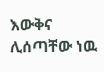እውቅና ሊሰጣቸው ነዉ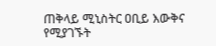ጠቅላይ ሚኒስትር ዐቢይ እውቅና የሚያገኙት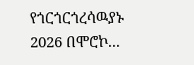የጎርጎርጎረሳዉያኑ 2026 በሞሮኮ...